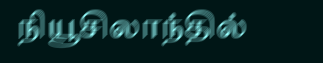நியூசிலாந்தில்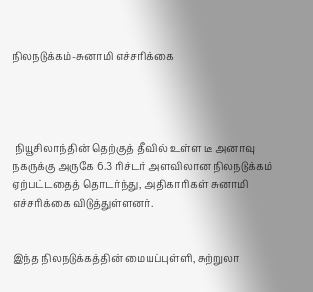நிலநடுக்கம்-சுனாமி எச்சரிக்கை




 நியூசிலாந்தின் தெற்குத் தீவில் உள்ள டீ அனாவு நகருக்கு அருகே 6.3 ரிச்டர் அளவிலான நிலநடுக்கம் ஏற்பட்டதைத் தொடர்ந்து, அதிகாரிகள் சுனாமி எச்சரிக்கை விடுத்துள்ளனர்.


இந்த நிலநடுக்கத்தின் மையப்புள்ளி, சுற்றுலா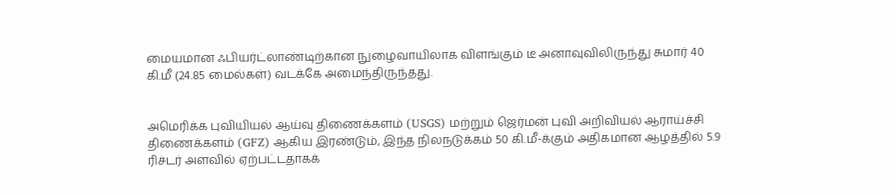மையமான ஃபியர்ட்லாண்டிற்கான நுழைவாயிலாக விளங்கும் டீ அனாவுவிலிருந்து சுமார் 40 கி.மீ (24.85 மைல்கள்) வடக்கே அமைந்திருந்தது.


அமெரிக்க புவியியல் ஆய்வு திணைக்களம் (USGS) மற்றும் ஜெர்மன் புவி அறிவியல் ஆராய்ச்சி திணைக்களம் (GFZ) ஆகிய இரண்டும், இந்த நிலநடுக்கம் 50 கி.மீ-க்கும் அதிகமான ஆழத்தில் 5.9 ரிச்டர் அளவில் ஏற்பட்டதாகக்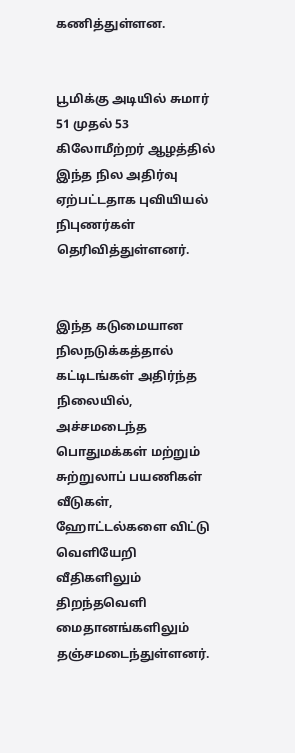கணித்துள்ளன.


பூமிக்கு அடியில் சுமார் 51 முதல் 53 கிலோமீற்றர் ஆழத்தில் இந்த நில அதிர்வு ஏற்பட்டதாக புவியியல் நிபுணர்கள் தெரிவித்துள்ளனர்.


இந்த கடுமையான நிலநடுக்கத்தால் கட்டிடங்கள் அதிர்ந்த நிலையில், அச்சமடைந்த பொதுமக்கள் மற்றும் சுற்றுலாப் பயணிகள் வீடுகள், ஹோட்டல்களை விட்டு வெளியேறி வீதிகளிலும் திறந்தவெளி மைதானங்களிலும் தஞ்சமடைந்துள்ளனர்.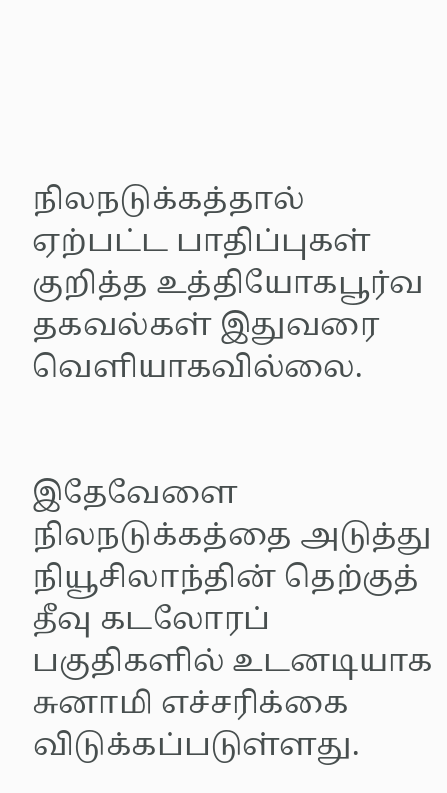நிலநடுக்கத்தால் ஏற்பட்ட பாதிப்புகள் குறித்த உத்தியோகபூர்வ தகவல்கள் இதுவரை வெளியாகவில்லை.


இதேவேளை நிலநடுக்கத்தை அடுத்து நியூசிலாந்தின் தெற்குத் தீவு கடலோரப் பகுதிகளில் உடனடியாக சுனாமி எச்சரிக்கை விடுக்கப்படுள்ளது.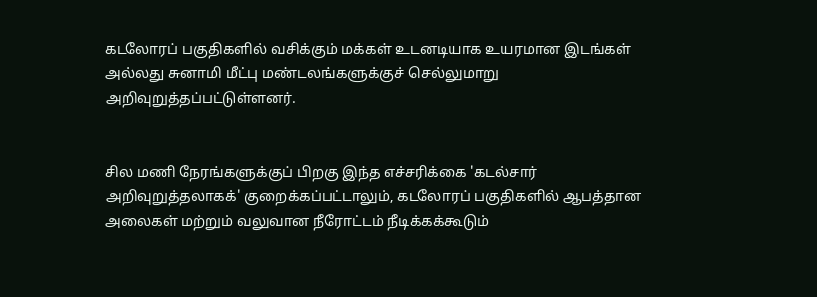கடலோரப் பகுதிகளில் வசிக்கும் மக்கள் உடனடியாக உயரமான இடங்கள் அல்லது சுனாமி மீட்பு மண்டலங்களுக்குச் செல்லுமாறு அறிவுறுத்தப்பட்டுள்ளனர்.


சில மணி நேரங்களுக்குப் பிறகு இந்த எச்சரிக்கை 'கடல்சார் அறிவுறுத்தலாகக்' குறைக்கப்பட்டாலும், கடலோரப் பகுதிகளில் ஆபத்தான அலைகள் மற்றும் வலுவான நீரோட்டம் நீடிக்கக்கூடும்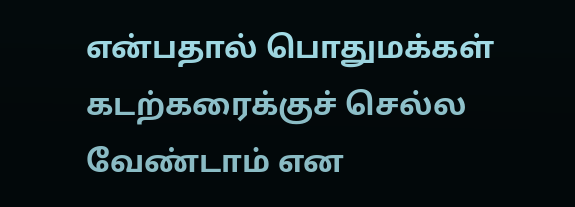என்பதால் பொதுமக்கள் கடற்கரைக்குச் செல்ல வேண்டாம் என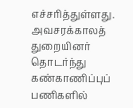எச்சரித்துள்ளது. அவசரக்காலத் துறையினர் தொடர்ந்து கண்காணிப்புப் பணிகளில்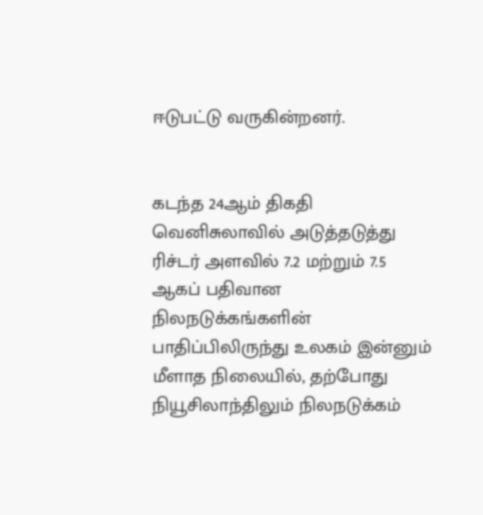ஈடுபட்டு வருகின்றனர்.


கடந்த 24ஆம் திகதி வெனிசுலாவில் அடுத்தடுத்து ரிச்டர் அளவில் 7.2 மற்றும் 7.5 ஆகப் பதிவான நிலநடுக்கங்களின் பாதிப்பிலிருந்து உலகம் இன்னும் மீளாத நிலையில், தற்போது நியூசிலாந்திலும் நிலநடுக்கம்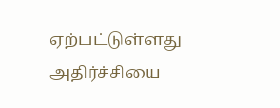ஏற்பட்டுள்ளது அதிர்ச்சியை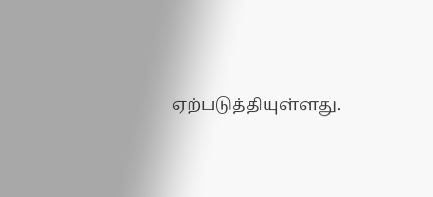ஏற்படுத்தியுள்ளது.